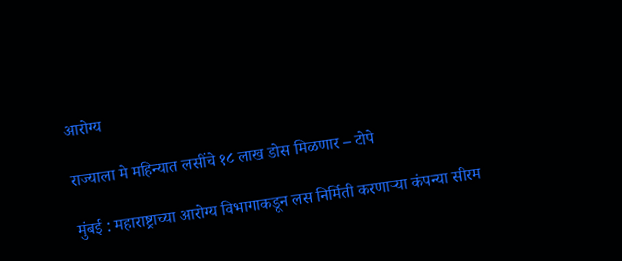आरोग्य

राज्याला मे महिन्यात लसींचे १८ लाख डोस मिळणार – टोपे

मुंबई : महाराष्ट्राच्या आरोग्य विभागाकडून लस निर्मिती करणाऱ्या कंपन्या सीरम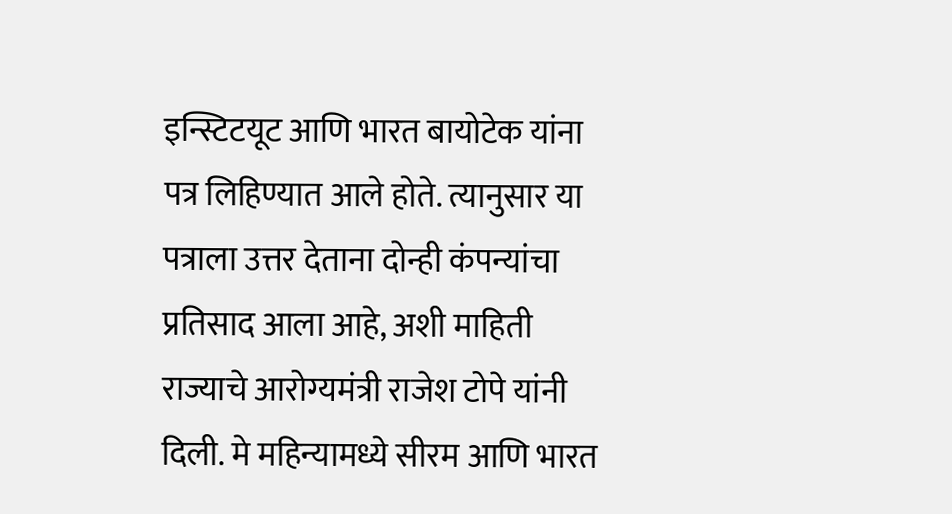इन्स्टिटयूट आणि भारत बायोटेक यांना पत्र लिहिण्यात आले होते. त्यानुसार या पत्राला उत्तर देताना दोन्ही कंपन्यांचा प्रतिसाद आला आहे, अशी माहिती राज्याचे आरोग्यमंत्री राजेश टोपे यांनी दिली. मे महिन्यामध्ये सीरम आणि भारत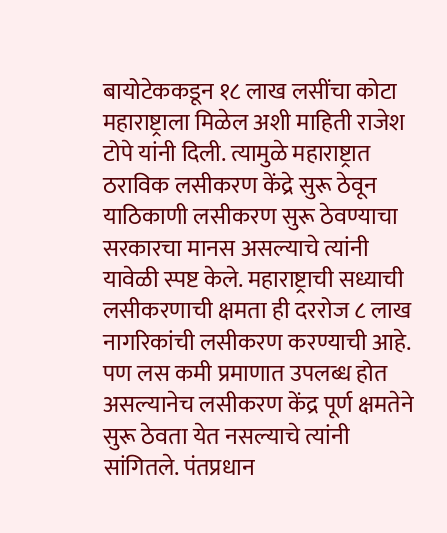बायोटेककडून १८ लाख लसींचा कोटा महाराष्ट्राला मिळेल अशी माहिती राजेश टोपे यांनी दिली. त्यामुळे महाराष्ट्रात ठराविक लसीकरण केंद्रे सुरू ठेवून याठिकाणी लसीकरण सुरू ठेवण्याचा सरकारचा मानस असल्याचे त्यांनी यावेळी स्पष्ट केले. महाराष्ट्राची सध्याची लसीकरणाची क्षमता ही दररोज ८ लाख नागरिकांची लसीकरण करण्याची आहे. पण लस कमी प्रमाणात उपलब्ध होत असल्यानेच लसीकरण केंद्र पूर्ण क्षमतेने सुरू ठेवता येत नसल्याचे त्यांनी सांगितले. पंतप्रधान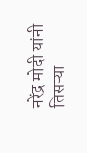नरेंद्र मोदी यांनी तिसऱ्या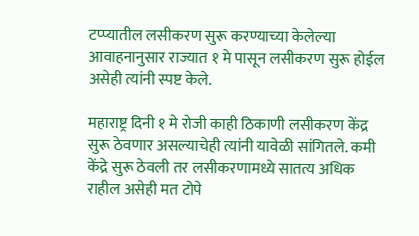टप्प्यातील लसीकरण सुरू करण्याच्या केलेल्या आवाहनानुसार राज्यात १ मे पासून लसीकरण सुरू होईल असेही त्यांनी स्पष्ट केले.

महाराष्ट्र दिनी १ मे रोजी काही ठिकाणी लसीकरण केंद्र सुरू ठेवणार असल्याचेही त्यांनी यावेळी सांगितले. कमी केंद्रे सुरू ठेवली तर लसीकरणामध्ये सातत्य अधिक राहील असेही मत टोपे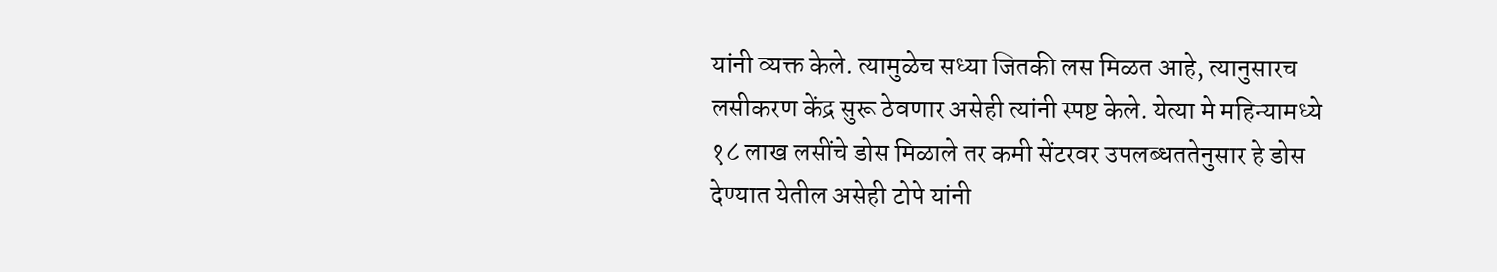यांनी व्यक्त केले. त्यामुळेच सध्या जितकी लस मिळत आहे, त्यानुसारच लसीकरण केंद्र सुरू ठेवणार असेही त्यांनी स्पष्ट केले. येत्या मे महिन्यामध्ये १८ लाख लसींचे डोस मिळाले तर कमी सेंटरवर उपलब्धततेनुसार हे डोस देण्यात येतील असेही टोपे यांनी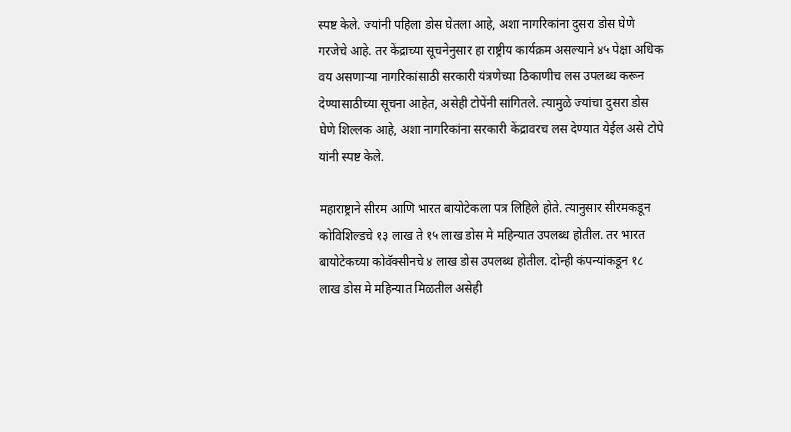स्पष्ट केले. ज्यांनी पहिला डोस घेतला आहे, अशा नागरिकांना दुसरा डोस घेणे गरजेचे आहे. तर केंद्राच्या सूचनेनुसार हा राष्ट्रीय कार्यक्रम असल्याने ४५ पेक्षा अधिक वय असणाऱ्या नागरिकांसाठी सरकारी यंत्रणेच्या ठिकाणीच लस उपलब्ध करून देण्यासाठीच्या सूचना आहेत, असेही टोपेंनी सांगितले. त्यामुळे ज्यांचा दुसरा डोस घेणे शिल्लक आहे, अशा नागरिकांना सरकारी केंद्रावरच लस देण्यात येईल असे टोपे यांनी स्पष्ट केले.

महाराष्ट्राने सीरम आणि भारत बायोटेकला पत्र लिहिले होते. त्यानुसार सीरमकडून कोविशिल्डचे १३ लाख ते १५ लाख डोस मे महिन्यात उपलब्ध होतील. तर भारत बायोटेकच्या कोवॅक्सीनचे ४ लाख डोस उपलब्ध होतील. दोन्ही कंपन्यांकडून १८ लाख डोस मे महिन्यात मिळतील असेही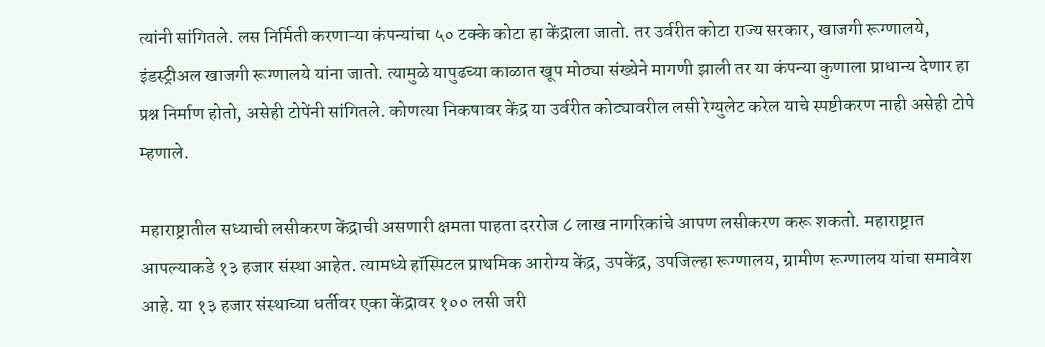त्यांनी सांगितले. लस निर्मिती करणाऱ्या कंपन्यांचा ५० टक्के कोटा हा केंद्राला जातो. तर उर्वरीत कोटा राज्य सरकार, खाजगी रूग्णालये, इंडस्ट्रीअल खाजगी रूग्णालये यांना जातो. त्यामुळे यापुढच्या काळात खूप मोठ्या संख्येने मागणी झाली तर या कंपन्या कुणाला प्राधान्य देणार हा प्रश्न निर्माण होतो, असेही टोपेंनी सांगितले. कोणत्या निकषावर केंद्र या उर्वरीत कोट्यावरील लसी रेग्युलेट करेल याचे स्पष्टीकरण नाही असेही टोपे म्हणाले.

महाराष्ट्रातील सध्याची लसीकरण केंद्राची असणारी क्षमता पाहता दररोज ८ लाख नागरिकांचे आपण लसीकरण करू शकतो. महाराष्ट्रात आपल्याकडे १३ हजार संस्था आहेत. त्यामध्ये हॉस्पिटल प्राथमिक आरोग्य केंद्र, उपकेंद्र, उपजिल्हा रूग्णालय, ग्रामीण रूग्णालय यांचा समावेश आहे. या १३ हजार संस्थाच्या धर्तीवर एका केंद्रावर १०० लसी जरी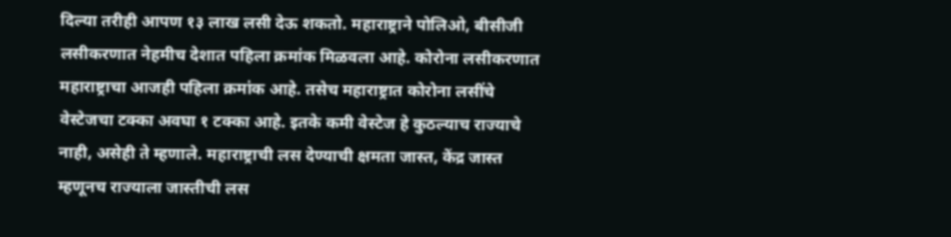दिल्या तरीही आपण १३ लाख लसी देऊ शकतो. महाराष्ट्राने पोलिओ, बीसीजी लसीकरणात नेहमीच देशात पहिला क्रमांक मिळवला आहे. कोरोना लसीकरणात महाराष्ट्राचा आजही पहिला क्रमांक आहे. तसेच महाराष्ट्रात कोरोना लसींचे वेस्टेजचा टक्का अवघा १ टक्का आहे. इतके कमी वेस्टेज हे कुठल्याच राज्याचे नाही, असेही ते म्हणाले. महाराष्ट्राची लस देण्याची क्षमता जास्त, केंद्र जास्त म्हणूनच राज्याला जास्तीची लस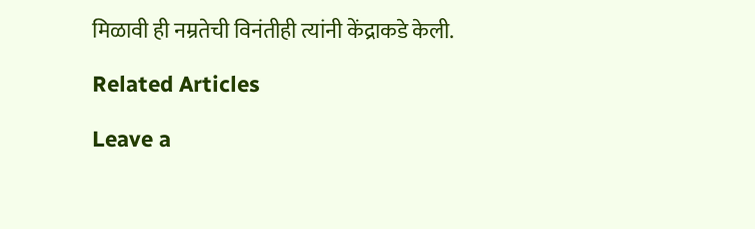मिळावी ही नम्रतेची विनंतीही त्यांनी केंद्राकडे केली.

Related Articles

Leave a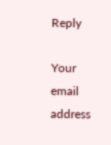Reply

Your email address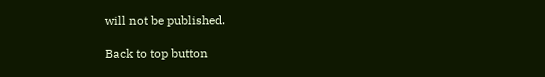will not be published.

Back to top button